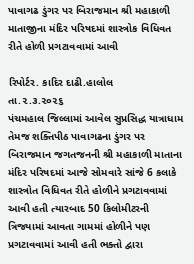પાવાગઢ ડુંગર પર બિરાજમાન શ્રી મહાકાળી માતાજીના મંદિર પરિષદમાં શાસ્ત્રોક વિધિવત રીતે હોળી પ્રગટાવવામાં આવી

રિપોર્ટર. કાદિર દાઢી.હાલોલ
તા.૨.૩.૨૦૨૬
પંચમહાલ જિલ્લામાં આવેલ સુપ્રસિદ્ધ યાત્રાધામ તેમજ શક્તિપીઠ પાવાગઢના ડુંગર પર બિરાજમાન જગતજનની શ્રી મહાકાળી માતાના મંદિર પરિષદમાં આજે સોમવારે સાંજે 6 કલાકે શાસ્ત્રોત વિધિવત રીતે હોળીને પ્રગટાવવામાં આવી હતી ત્યારબાદ 50 કિલોમીટરની ત્રિજ્યામાં આવતા ગામમાં હોળીને પણ પ્રગટાવવામાં આવી હતી ભક્તો દ્વારા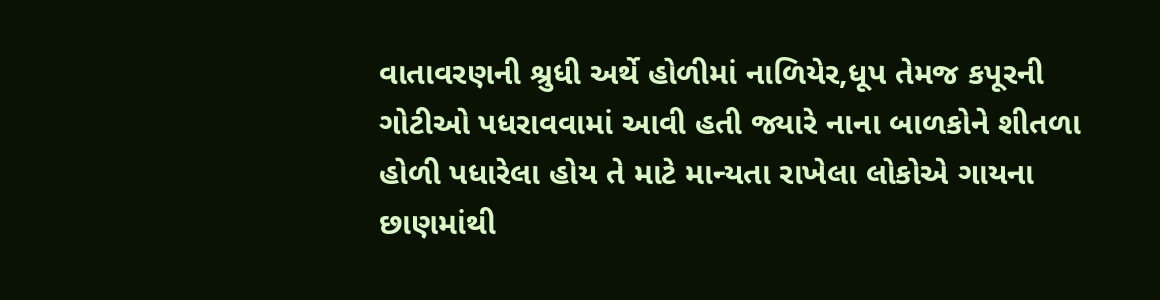વાતાવરણની શ્રુધી અર્થે હોળીમાં નાળિયેર,ધૂપ તેમજ કપૂરની ગોટીઓ પધરાવવામાં આવી હતી જ્યારે નાના બાળકોને શીતળા હોળી પધારેલા હોય તે માટે માન્યતા રાખેલા લોકોએ ગાયના છાણમાંથી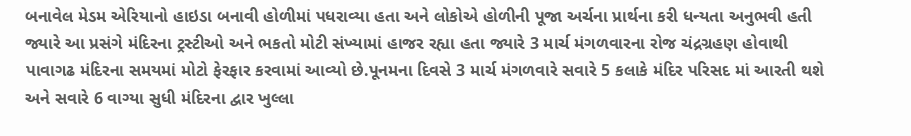બનાવેલ મેડમ એરિયાનો હાઇડા બનાવી હોળીમાં પધરાવ્યા હતા અને લોકોએ હોળીની પૂજા અર્ચના પ્રાર્થના કરી ધન્યતા અનુભવી હતી જ્યારે આ પ્રસંગે મંદિરના ટ્રસ્ટીઓ અને ભકતો મોટી સંખ્યામાં હાજર રહ્યા હતા જ્યારે 3 માર્ચ મંગળવારના રોજ ચંદ્રગ્રહણ હોવાથી પાવાગઢ મંદિરના સમયમાં મોટો ફેરફાર કરવામાં આવ્યો છે.પૂનમના દિવસે 3 માર્ચ મંગળવારે સવારે 5 કલાકે મંદિર પરિસદ માં આરતી થશે અને સવારે 6 વાગ્યા સુધી મંદિરના દ્વાર ખુલ્લા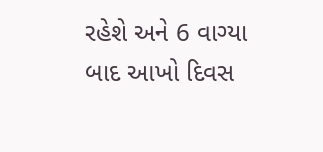રહેશે અને 6 વાગ્યા બાદ આખો દિવસ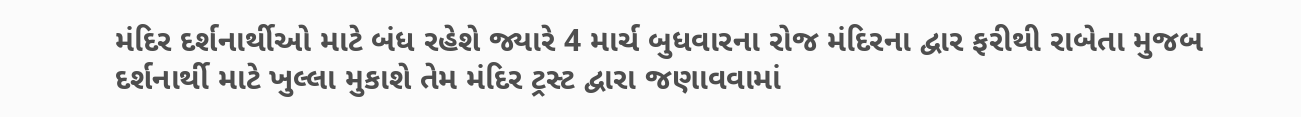મંદિર દર્શનાર્થીઓ માટે બંધ રહેશે જ્યારે 4 માર્ચ બુધવારના રોજ મંદિરના દ્વાર ફરીથી રાબેતા મુજબ દર્શનાર્થી માટે ખુલ્લા મુકાશે તેમ મંદિર ટ્રસ્ટ દ્વારા જણાવવામાં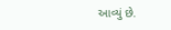આવ્યું છે.